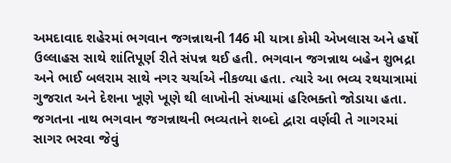અમદાવાદ શહેરમાં ભગવાન જગન્નાથની 146 મી યાત્રા કોમી એખલાસ અને હર્ષો ઉલ્લાહસ સાથે શાંતિપૂર્ણ રીતે સંપન્ન થઈ હતી. ભગવાન જગન્નાથ બહેન શુભદ્રા અને ભાઈ બલરામ સાથે નગર ચર્ચાએ નીકળ્યા હતા. ત્યારે આ ભવ્ય રથયાત્રામાં ગુજરાત અને દેશના ખૂણે ખૂણે થી લાખોની સંખ્યામાં હરિભક્તો જોડાયા હતા. જગતના નાથ ભગવાન જગન્નાથની ભવ્યતાને શબ્દો દ્વારા વર્ણવી તે ગાગરમાં સાગર ભરવા જેવું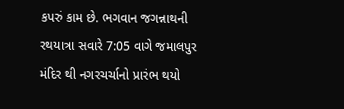કપરું કામ છે. ભગવાન જગન્નાથની રથયાત્રા સવારે 7:05 વાગે જમાલપુર મંદિર થી નગરચર્ચાનો પ્રારંભ થયો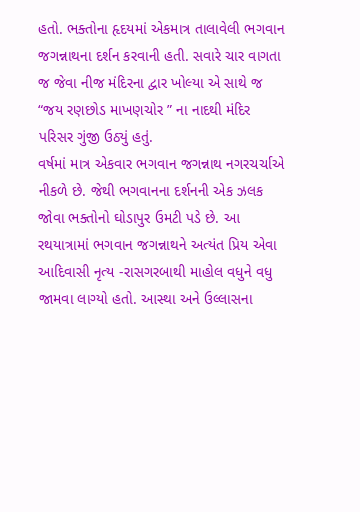હતો. ભક્તોના હૃદયમાં એકમાત્ર તાલાવેલી ભગવાન જગન્નાથના દર્શન કરવાની હતી. સવારે ચાર વાગતા જ જેવા નીજ મંદિરના દ્વાર ખોલ્યા એ સાથે જ “જય રણછોડ માખણચોર ” ના નાદથી મંદિર પરિસર ગુંજી ઉઠ્યું હતું.
વર્ષમાં માત્ર એકવાર ભગવાન જગન્નાથ નગરચર્ચાએ નીકળે છે. જેથી ભગવાનના દર્શનની એક ઝલક જોવા ભક્તોનો ઘોડાપુર ઉમટી પડે છે. આ રથયાત્રામાં ભગવાન જગન્નાથને અત્યંત પ્રિય એવા આદિવાસી નૃત્ય -રાસગરબાથી માહોલ વધુને વધુ જામવા લાગ્યો હતો. આસ્થા અને ઉલ્લાસના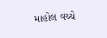માહોલ વચ્ચે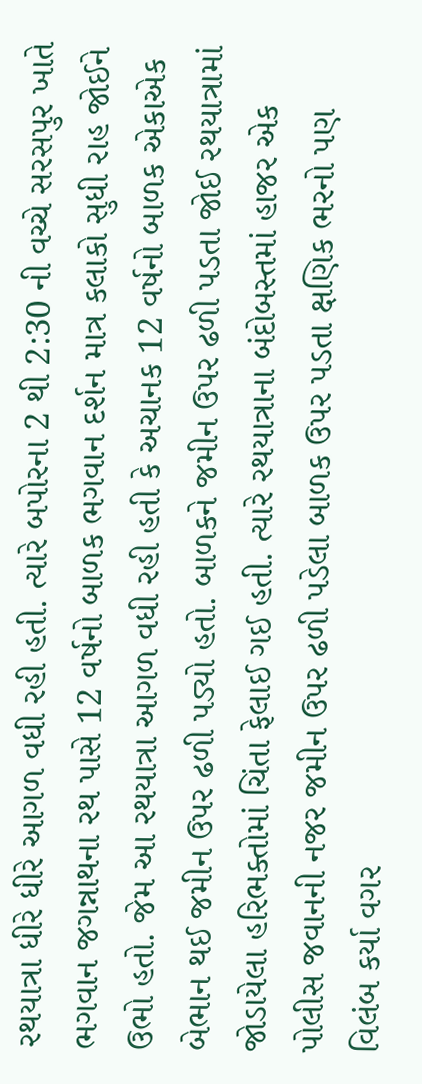રથયાત્રા ધીરે ધીરે આગળ વધી રહી હતી. ત્યારે બપોરના 2 થી 2:30 ની વચ્ચે સરસપુર ખાતે ભગવાન જગન્નાથના રથ પાસે 12 વર્ષનો બાળક ભગવાન દર્શન માત્ર કલાકો સુધી રાહ જોઈને ઉભો હતો. જેમ આ રથયાત્રા આગળ વધી રહી હતી કે અચાનક 12 વર્ષનો બાળક એકાએક બેભાન થઈ જમીન ઉપર ઢળી પડ્યો હતો. બાળકને જમીન ઉપર ઢળી પડતા જોઈ રથયાત્રામાં જોડાયેલા હરિભક્તોમાં ચિંતા ફેલાઈ ગઈ હતી. ત્યારે રથયાત્રાના બંદોબસ્તમાં હાજર એક પોલીસ જવાનની નજર જમીન ઉપર ઢળી પડેલા બાળક ઉપર પડતા ક્ષણિક ભરનો પણ વિલંબ કર્યા વગર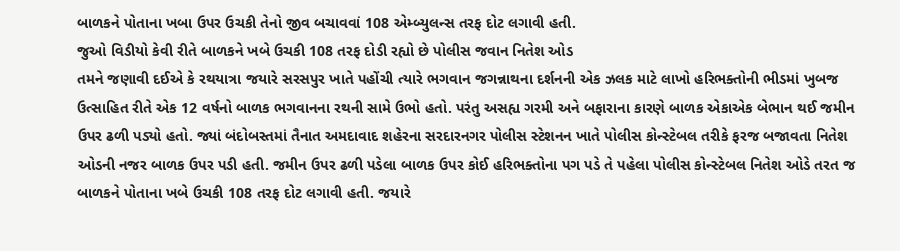બાળકને પોતાના ખબા ઉપર ઉચકી તેનો જીવ બચાવવાં 108 એમ્બ્યુલન્સ તરફ દોટ લગાવી હતી.
જુઓ વિડીયો કેવી રીતે બાળકને ખબે ઉચકી 108 તરફ દોડી રહ્યો છે પોલીસ જવાન નિતેશ ઓડ
તમને જણાવી દઈએ કે રથયાત્રા જયારે સરસપુર ખાતે પહોંચી ત્યારે ભગવાન જગન્નાથના દર્શનની એક ઝલક માટે લાખો હરિભક્તોની ભીડમાં ખુબજ ઉત્સાહિત રીતે એક 12 વર્ષનો બાળક ભગવાનના રથની સામે ઉભો હતો. પરંતુ અસહ્ય ગરમી અને બફારાના કારણે બાળક એકાએક બેભાન થઈ જમીન ઉપર ઢળી પડ્યો હતો. જ્યાં બંદોબસ્તમાં તૈનાત અમદાવાદ શહેરના સરદારનગર પોલીસ સ્ટેશનન ખાતે પોલીસ કોન્સ્ટેબલ તરીકે ફરજ બજાવતા નિતેશ ઓડની નજર બાળક ઉપર પડી હતી. જમીન ઉપર ઢળી પડેલા બાળક ઉપર કોઈ હરિભક્તોના પગ પડે તે પહેલા પોલીસ કોન્સ્ટેબલ નિતેશ ઓડે તરત જ બાળકને પોતાના ખબે ઉચકી 108 તરફ દોટ લગાવી હતી. જયારે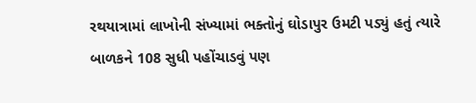રથયાત્રામાં લાખોની સંખ્યામાં ભક્તોનું ઘોડાપુર ઉમટી પડ્યું હતું ત્યારે બાળકને 108 સુધી પહોંચાડવું પણ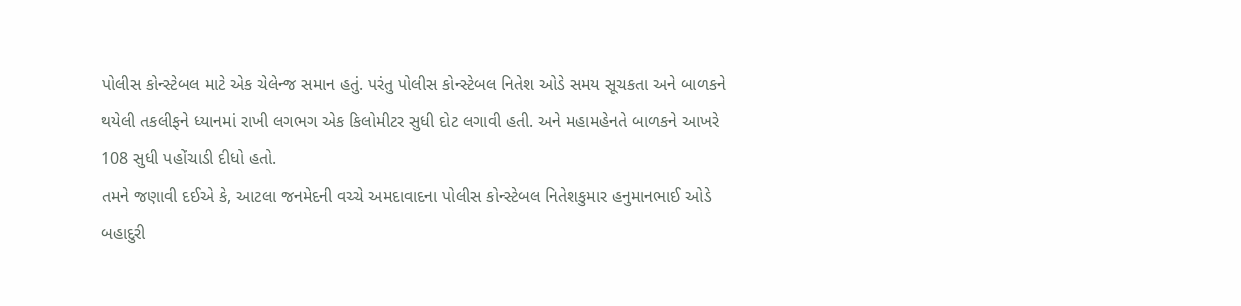પોલીસ કોન્સ્ટેબલ માટે એક ચેલેન્જ સમાન હતું. પરંતુ પોલીસ કોન્સ્ટેબલ નિતેશ ઓડે સમય સૂચકતા અને બાળકને થયેલી તકલીફને ધ્યાનમાં રાખી લગભગ એક કિલોમીટર સુધી દોટ લગાવી હતી. અને મહામહેનતે બાળકને આખરે 108 સુધી પહોંચાડી દીધો હતો.
તમને જણાવી દઈએ કે, આટલા જનમેદની વચ્ચે અમદાવાદના પોલીસ કોન્સ્ટેબલ નિતેશકુમાર હનુમાનભાઈ ઓડે બહાદુરી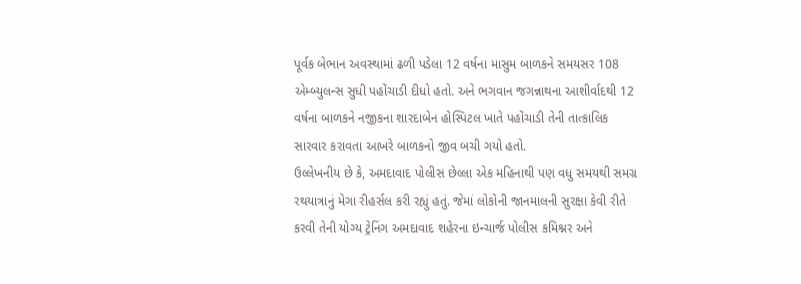પૂર્વક બેભાન અવસ્થામાં ઢળી પડેલા 12 વર્ષના માસુમ બાળકને સમયસર 108 એમ્બ્યુલન્સ સુધી પહોંચાડી દીધો હતો. અને ભગવાન જગન્નાથના આશીર્વાદથી 12 વર્ષના બાળકને નજીકના શારદાબેન હોસ્પિટલ ખાતે પહોંચાડી તેની તાત્કાલિક સારવાર કરાવતા આખરે બાળકનો જીવ બચી ગયો હતો.
ઉલ્લેખનીય છે કે, અમદાવાદ પોલીસ છેલ્લા એક મહિનાથી પણ વધુ સમયથી સમગ્ર રથયાત્રાનું મેગા રીહર્સલ કરી રહ્યું હતું. જેમાં લોકોની જાનમાલની સુરક્ષા કેવી રીતે કરવી તેની યોગ્ય ટ્રેનિંગ અમદાવાદ શહેરના ઇન્ચાર્જ પોલીસ કમિશ્નર અને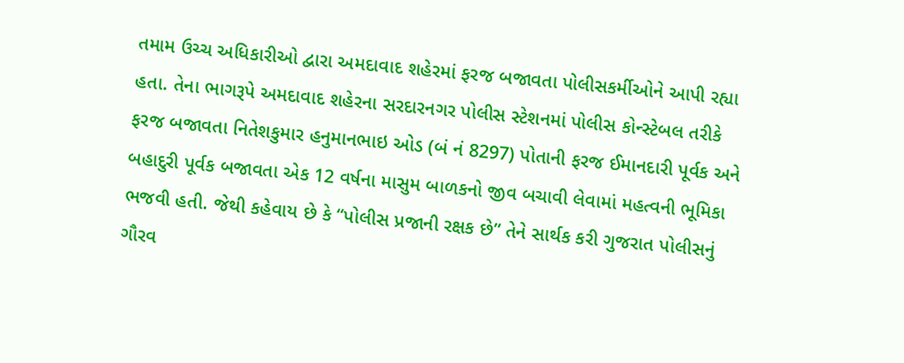તમામ ઉચ્ચ અધિકારીઓ દ્વારા અમદાવાદ શહેરમાં ફરજ બજાવતા પોલીસકર્મીઓને આપી રહ્યા હતા. તેના ભાગરૂપે અમદાવાદ શહેરના સરદારનગર પોલીસ સ્ટેશનમાં પોલીસ કોન્સ્ટેબલ તરીકે ફરજ બજાવતા નિતેશકુમાર હનુમાનભાઇ ઓડ (બં નં 8297) પોતાની ફરજ ઈમાનદારી પૂર્વક અને બહાદુરી પૂર્વક બજાવતા એક 12 વર્ષના માસુમ બાળકનો જીવ બચાવી લેવામાં મહત્વની ભૂમિકા ભજવી હતી. જેથી કહેવાય છે કે “પોલીસ પ્રજાની રક્ષક છે” તેને સાર્થક કરી ગુજરાત પોલીસનું ગૌરવ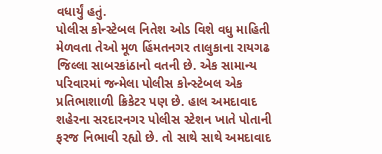વધાર્યું હતું.
પોલીસ કોન્સ્ટેબલ નિતેશ ઓડ વિશે વધુ માહિતી મેળવતા તેઓ મૂળ હિંમતનગર તાલુકાના રાયગઢ જિલ્લા સાબરકાંઠાનો વતની છે. એક સામાન્ય પરિવારમાં જન્મેલા પોલીસ કોન્સ્ટેબલ એક પ્રતિભાશાળી ક્રિકેટર પણ છે. હાલ અમદાવાદ શહેરના સરદારનગર પોલીસ સ્ટેશન ખાતે પોતાની ફરજ નિભાવી રહ્યો છે. તો સાથે સાથે અમદાવાદ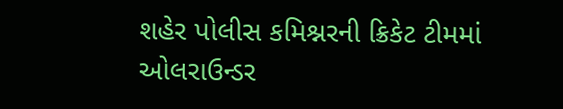શહેર પોલીસ કમિશ્નરની ક્રિકેટ ટીમમાં ઓલરાઉન્ડર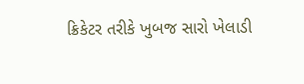ક્રિકેટર તરીકે ખુબજ સારો ખેલાડી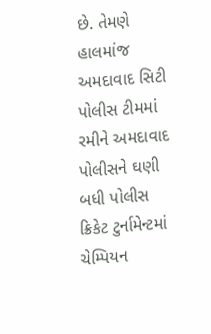છે. તેમણે હાલમાંજ અમદાવાદ સિટી પોલીસ ટીમમાં રમીને અમદાવાદ પોલીસને ઘણી બધી પોલીસ ક્રિકેટ ટુર્નામેન્ટમાં ચેમ્પિયન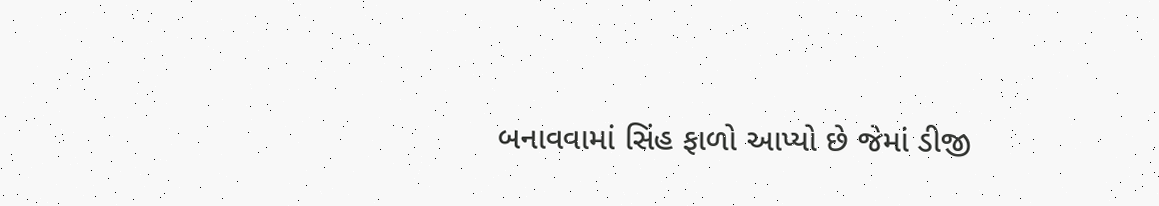બનાવવામાં સિંહ ફાળો આપ્યો છે જેમાં ડીજી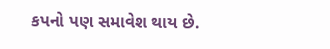કપનો પણ સમાવેશ થાય છે.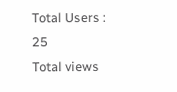Total Users : 25
Total views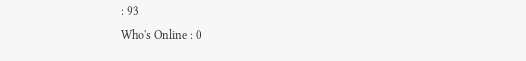: 93
Who's Online : 0